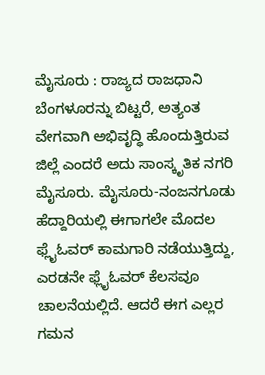ಮೈಸೂರು : ರಾಜ್ಯದ ರಾಜಧಾನಿ ಬೆಂಗಳೂರನ್ನು ಬಿಟ್ಟರೆ, ಅತ್ಯಂತ ವೇಗವಾಗಿ ಅಭಿವೃದ್ಧಿ ಹೊಂದುತ್ತಿರುವ ಜಿಲ್ಲೆ ಎಂದರೆ ಅದು ಸಾಂಸ್ಕೃತಿಕ ನಗರಿ ಮೈಸೂರು. ಮೈಸೂರು-ನಂಜನಗೂಡು ಹೆದ್ದಾರಿಯಲ್ಲಿ ಈಗಾಗಲೇ ಮೊದಲ ಫ್ಲೈಓವರ್ ಕಾಮಗಾರಿ ನಡೆಯುತ್ತಿದ್ದು, ಎರಡನೇ ಫ್ಲೈಓವರ್ ಕೆಲಸವೂ ಚಾಲನೆಯಲ್ಲಿದೆ. ಆದರೆ ಈಗ ಎಲ್ಲರ ಗಮನ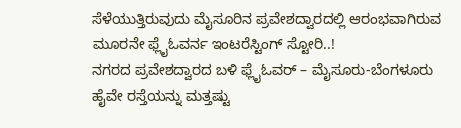ಸೆಳೆಯುತ್ತಿರುವುದು ಮೈಸೂರಿನ ಪ್ರವೇಶದ್ವಾರದಲ್ಲಿ ಆರಂಭವಾಗಿರುವ ಮೂರನೇ ಫ್ಲೈಓವರ್ನ ಇಂಟರೆಸ್ಟಿಂಗ್ ಸ್ಟೋರಿ..!
ನಗರದ ಪ್ರವೇಶದ್ವಾರದ ಬಳಿ ಫ್ಲೈಓವರ್ – ಮೈಸೂರು-ಬೆಂಗಳೂರು ಹೈವೇ ರಸ್ತೆಯನ್ನು ಮತ್ತಷ್ಟು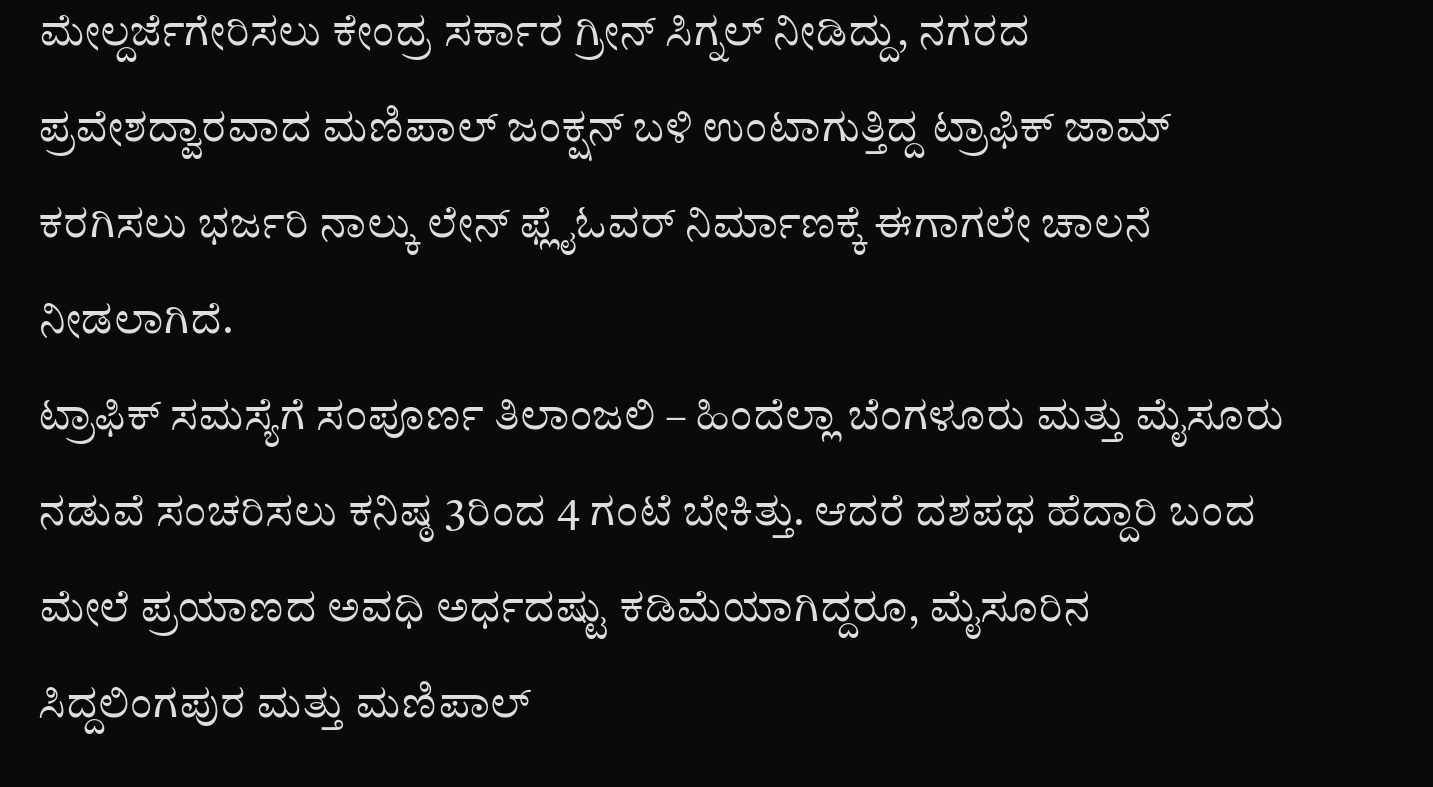ಮೇಲ್ದರ್ಜೆಗೇರಿಸಲು ಕೇಂದ್ರ ಸರ್ಕಾರ ಗ್ರೀನ್ ಸಿಗ್ನಲ್ ನೀಡಿದ್ದು, ನಗರದ ಪ್ರವೇಶದ್ವಾರವಾದ ಮಣಿಪಾಲ್ ಜಂಕ್ಷನ್ ಬಳಿ ಉಂಟಾಗುತ್ತಿದ್ದ ಟ್ರಾಫಿಕ್ ಜಾಮ್ ಕರಗಿಸಲು ಭರ್ಜರಿ ನಾಲ್ಕು ಲೇನ್ ಫ್ಲೈಓವರ್ ನಿರ್ಮಾಣಕ್ಕೆ ಈಗಾಗಲೇ ಚಾಲನೆ ನೀಡಲಾಗಿದೆ.
ಟ್ರಾಫಿಕ್ ಸಮಸ್ಯೆಗೆ ಸಂಪೂರ್ಣ ತಿಲಾಂಜಲಿ – ಹಿಂದೆಲ್ಲಾ ಬೆಂಗಳೂರು ಮತ್ತು ಮೈಸೂರು ನಡುವೆ ಸಂಚರಿಸಲು ಕನಿಷ್ಠ 3ರಿಂದ 4 ಗಂಟೆ ಬೇಕಿತ್ತು. ಆದರೆ ದಶಪಥ ಹೆದ್ದಾರಿ ಬಂದ ಮೇಲೆ ಪ್ರಯಾಣದ ಅವಧಿ ಅರ್ಧದಷ್ಟು ಕಡಿಮೆಯಾಗಿದ್ದರೂ, ಮೈಸೂರಿನ ಸಿದ್ದಲಿಂಗಪುರ ಮತ್ತು ಮಣಿಪಾಲ್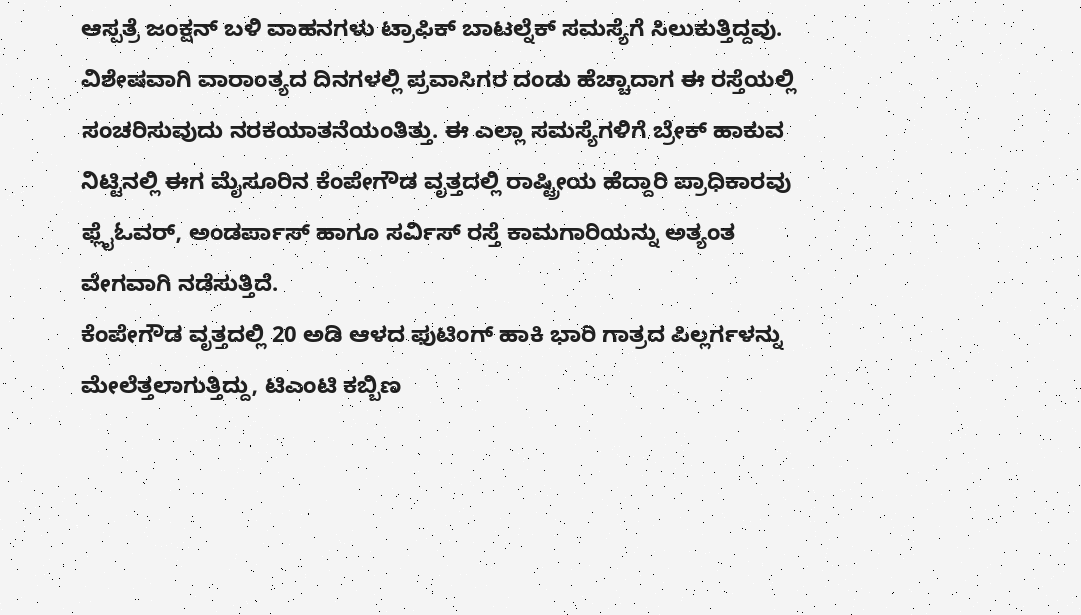ಆಸ್ಪತ್ರೆ ಜಂಕ್ಷನ್ ಬಳಿ ವಾಹನಗಳು ಟ್ರಾಫಿಕ್ ಬಾಟಲ್ನೆಕ್ ಸಮಸ್ಯೆಗೆ ಸಿಲುಕುತ್ತಿದ್ದವು.
ವಿಶೇಷವಾಗಿ ವಾರಾಂತ್ಯದ ದಿನಗಳಲ್ಲಿ ಪ್ರವಾಸಿಗರ ದಂಡು ಹೆಚ್ಚಾದಾಗ ಈ ರಸ್ತೆಯಲ್ಲಿ ಸಂಚರಿಸುವುದು ನರಕಯಾತನೆಯಂತಿತ್ತು. ಈ ಎಲ್ಲಾ ಸಮಸ್ಯೆಗಳಿಗೆ ಬ್ರೇಕ್ ಹಾಕುವ ನಿಟ್ಟಿನಲ್ಲಿ ಈಗ ಮೈಸೂರಿನ ಕೆಂಪೇಗೌಡ ವೃತ್ತದಲ್ಲಿ ರಾಷ್ಟ್ರೀಯ ಹೆದ್ದಾರಿ ಪ್ರಾಧಿಕಾರವು ಫ್ಲೈಓವರ್, ಅಂಡರ್ಪಾಸ್ ಹಾಗೂ ಸರ್ವಿಸ್ ರಸ್ತೆ ಕಾಮಗಾರಿಯನ್ನು ಅತ್ಯಂತ ವೇಗವಾಗಿ ನಡೆಸುತ್ತಿದೆ.
ಕೆಂಪೇಗೌಡ ವೃತ್ತದಲ್ಲಿ 20 ಅಡಿ ಆಳದ ಫುಟಿಂಗ್ ಹಾಕಿ ಭಾರಿ ಗಾತ್ರದ ಪಿಲ್ಲರ್ಗಳನ್ನು ಮೇಲೆತ್ತಲಾಗುತ್ತಿದ್ದು, ಟಿಎಂಟಿ ಕಬ್ಬಿಣ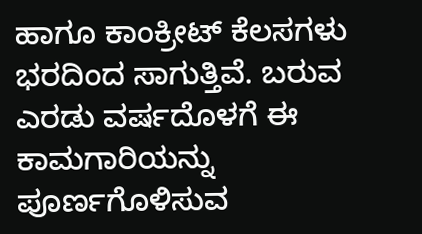ಹಾಗೂ ಕಾಂಕ್ರೀಟ್ ಕೆಲಸಗಳು ಭರದಿಂದ ಸಾಗುತ್ತಿವೆ. ಬರುವ ಎರಡು ವರ್ಷದೊಳಗೆ ಈ ಕಾಮಗಾರಿಯನ್ನು ಪೂರ್ಣಗೊಳಿಸುವ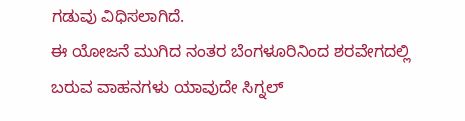ಗಡುವು ವಿಧಿಸಲಾಗಿದೆ.
ಈ ಯೋಜನೆ ಮುಗಿದ ನಂತರ ಬೆಂಗಳೂರಿನಿಂದ ಶರವೇಗದಲ್ಲಿ ಬರುವ ವಾಹನಗಳು ಯಾವುದೇ ಸಿಗ್ನಲ್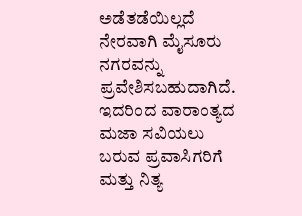ಅಡೆತಡೆಯಿಲ್ಲದೆ ನೇರವಾಗಿ ಮೈಸೂರು ನಗರವನ್ನು ಪ್ರವೇಶಿಸಬಹುದಾಗಿದೆ. ಇದರಿಂದ ವಾರಾಂತ್ಯದ ಮಜಾ ಸವಿಯಲು ಬರುವ ಪ್ರವಾಸಿಗರಿಗೆ ಮತ್ತು ನಿತ್ಯ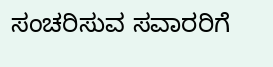ಸಂಚರಿಸುವ ಸವಾರರಿಗೆ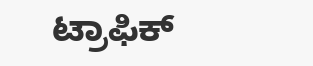ಟ್ರಾಫಿಕ್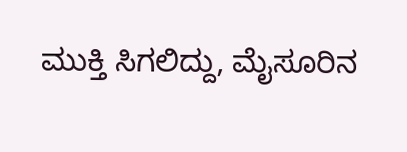ಮುಕ್ತಿ ಸಿಗಲಿದ್ದು, ಮೈಸೂರಿನ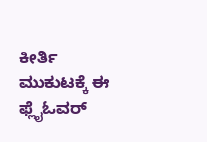ಕೀರ್ತಿ ಮುಕುಟಕ್ಕೆ ಈ ಫ್ಲೈಓವರ್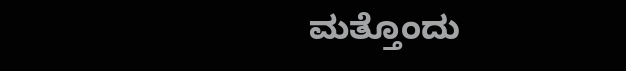ಮತ್ತೊಂದು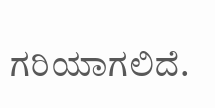ಗರಿಯಾಗಲಿದೆ.